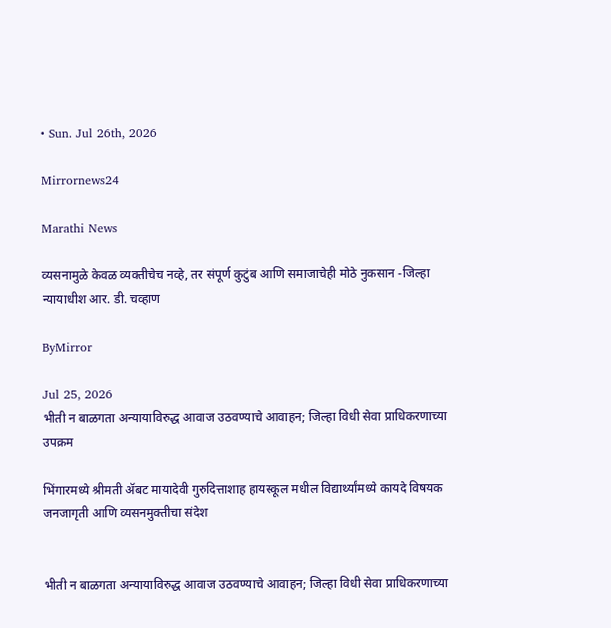• Sun. Jul 26th, 2026

Mirrornews24

Marathi News

व्यसनामुळे केवळ व्यक्तीचेच नव्हे, तर संपूर्ण कुटुंब आणि समाजाचेही मोठे नुकसान -जिल्हा न्यायाधीश आर. डी. चव्हाण

ByMirror

Jul 25, 2026
भीती न बाळगता अन्यायाविरुद्ध आवाज उठवण्याचे आवाहन; जिल्हा विधी सेवा प्राधिकरणाच्या उपक्रम

भिंगारमध्ये श्रीमती ॲबट मायादेवी गुरुदित्ताशाह हायस्कूल मधील विद्यार्थ्यांमध्ये कायदे विषयक जनजागृती आणि व्यसनमुक्तीचा संदेश


भीती न बाळगता अन्यायाविरुद्ध आवाज उठवण्याचे आवाहन; जिल्हा विधी सेवा प्राधिकरणाच्या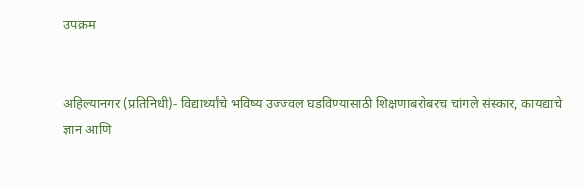उपक्रम


अहिल्यानगर (प्रतिनिधी)- विद्यार्थ्यांचे भविष्य उज्ज्वल घडविण्यासाठी शिक्षणाबरोबरच चांगले संस्कार, कायद्याचे ज्ञान आणि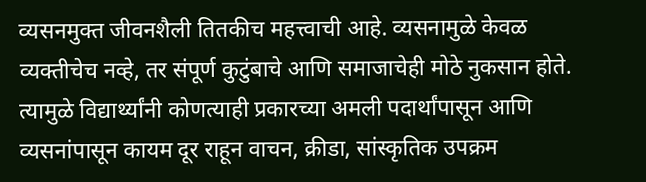व्यसनमुक्त जीवनशैली तितकीच महत्त्वाची आहे. व्यसनामुळे केवळ व्यक्तीचेच नव्हे, तर संपूर्ण कुटुंबाचे आणि समाजाचेही मोठे नुकसान होते. त्यामुळे विद्यार्थ्यांनी कोणत्याही प्रकारच्या अमली पदार्थांपासून आणि व्यसनांपासून कायम दूर राहून वाचन, क्रीडा, सांस्कृतिक उपक्रम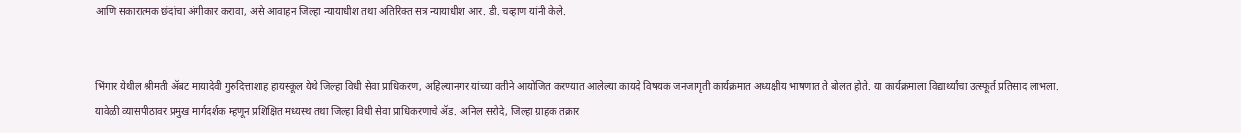आणि सकारात्मक छंदांचा अंगीकार करावा, असे आवाहन जिल्हा न्यायाधीश तथा अतिरिक्त सत्र न्यायाधीश आर. डी. चव्हाण यांनी केले.


भिंगार येथील श्रीमती ॲबट मायादेवी गुरुदित्ताशाह हायस्कूल येथे जिल्हा विधी सेवा प्राधिकरण, अहिल्यानगर यांच्या वतीने आयोजित करण्यात आलेल्या कायदे विषयक जनजागृती कार्यक्रमात अध्यक्षीय भाषणात ते बोलत होते. या कार्यक्रमाला विद्यार्थ्यांचा उत्स्फूर्त प्रतिसाद लाभला.
यावेळी व्यासपीठावर प्रमुख मार्गदर्शक म्हणून प्रशिक्षित मध्यस्थ तथा जिल्हा विधी सेवा प्राधिकरणाचे ॲड. अनिल सरोदे, जिल्हा ग्राहक तक्रार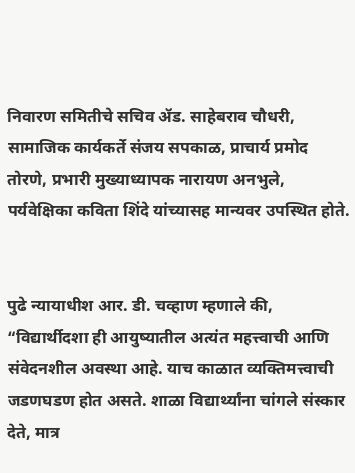निवारण समितीचे सचिव ॲड. साहेबराव चौधरी, सामाजिक कार्यकर्ते संजय सपकाळ, प्राचार्य प्रमोद तोरणे, प्रभारी मुख्याध्यापक नारायण अनभुले, पर्यवेक्षिका कविता शिंदे यांच्यासह मान्यवर उपस्थित होते.


पुढे न्यायाधीश आर. डी. चव्हाण म्हणाले की, “विद्यार्थीदशा ही आयुष्यातील अत्यंत महत्त्वाची आणि संवेदनशील अवस्था आहे. याच काळात व्यक्तिमत्त्वाची जडणघडण होत असते. शाळा विद्यार्थ्यांना चांगले संस्कार देते, मात्र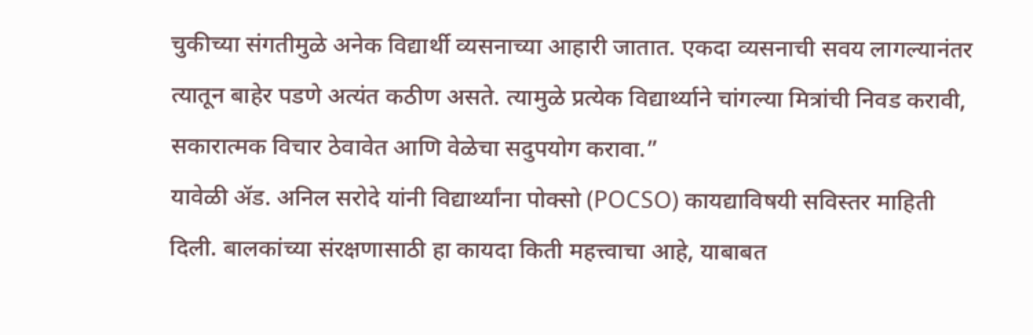चुकीच्या संगतीमुळे अनेक विद्यार्थी व्यसनाच्या आहारी जातात. एकदा व्यसनाची सवय लागल्यानंतर त्यातून बाहेर पडणे अत्यंत कठीण असते. त्यामुळे प्रत्येक विद्यार्थ्याने चांगल्या मित्रांची निवड करावी, सकारात्मक विचार ठेवावेत आणि वेळेचा सदुपयोग करावा.”
यावेळी ॲड. अनिल सरोदे यांनी विद्यार्थ्यांना पोक्सो (POCSO) कायद्याविषयी सविस्तर माहिती दिली. बालकांच्या संरक्षणासाठी हा कायदा किती महत्त्वाचा आहे, याबाबत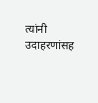त्यांनी उदाहरणांसह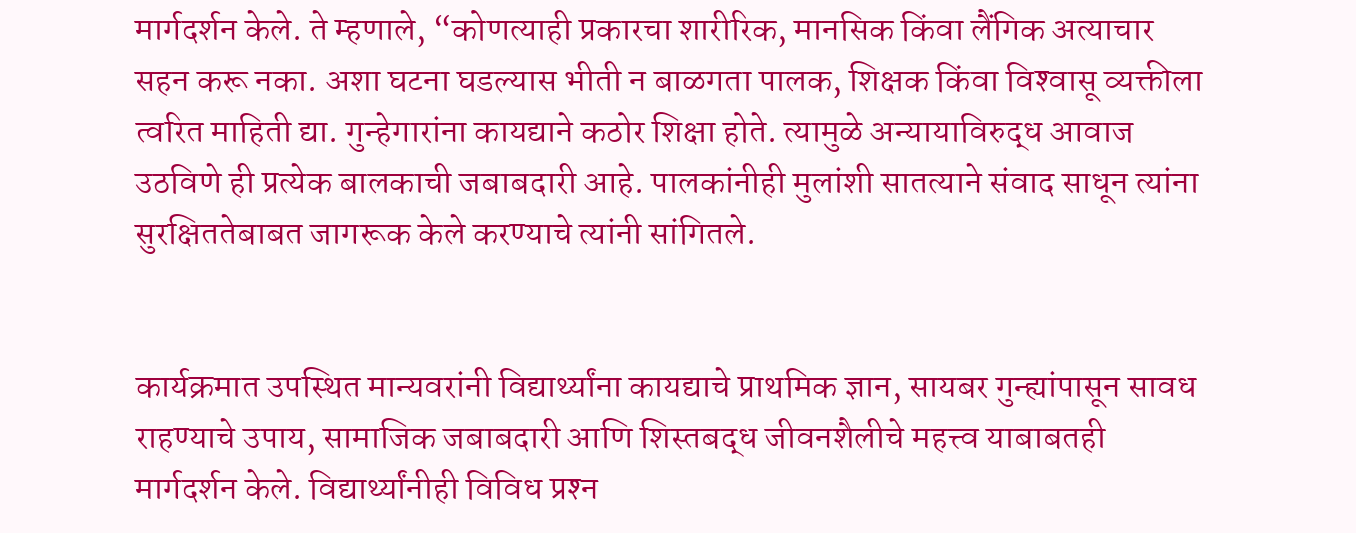मार्गदर्शन केले. ते म्हणाले, “कोणत्याही प्रकारचा शारीरिक, मानसिक किंवा लैंगिक अत्याचार सहन करू नका. अशा घटना घडल्यास भीती न बाळगता पालक, शिक्षक किंवा विश्‍वासू व्यक्तीला त्वरित माहिती द्या. गुन्हेगारांना कायद्याने कठोर शिक्षा होते. त्यामुळे अन्यायाविरुद्ध आवाज उठविणे ही प्रत्येक बालकाची जबाबदारी आहे. पालकांनीही मुलांशी सातत्याने संवाद साधून त्यांना सुरक्षिततेबाबत जागरूक केले करण्याचे त्यांनी सांगितले.


कार्यक्रमात उपस्थित मान्यवरांनी विद्यार्थ्यांना कायद्याचे प्राथमिक ज्ञान, सायबर गुन्ह्यांपासून सावध राहण्याचे उपाय, सामाजिक जबाबदारी आणि शिस्तबद्ध जीवनशैलीचे महत्त्व याबाबतही मार्गदर्शन केले. विद्यार्थ्यांनीही विविध प्रश्‍न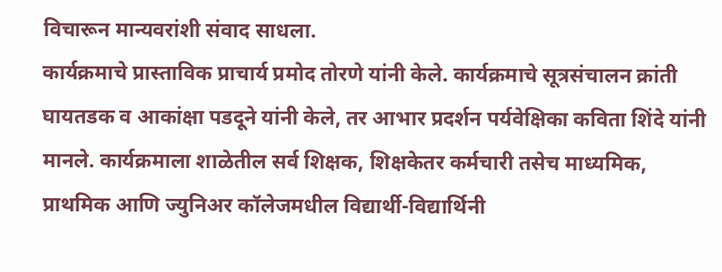विचारून मान्यवरांशी संवाद साधला.
कार्यक्रमाचे प्रास्ताविक प्राचार्य प्रमोद तोरणे यांनी केले. कार्यक्रमाचे सूत्रसंचालन क्रांती घायतडक व आकांक्षा पडदूने यांनी केले, तर आभार प्रदर्शन पर्यवेक्षिका कविता शिंदे यांनी मानले. कार्यक्रमाला शाळेतील सर्व शिक्षक, शिक्षकेतर कर्मचारी तसेच माध्यमिक, प्राथमिक आणि ज्युनिअर कॉलेजमधील विद्यार्थी-विद्यार्थिनी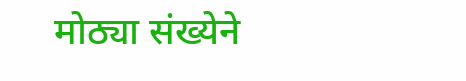मोठ्या संख्येने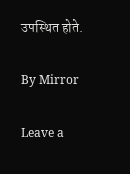उपस्थित होते.

By Mirror

Leave a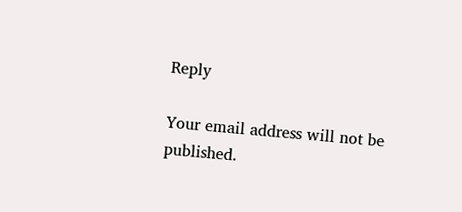Reply

Your email address will not be published.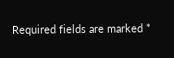Required fields are marked *